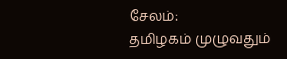சேலம்:
தமிழகம் முழுவதும்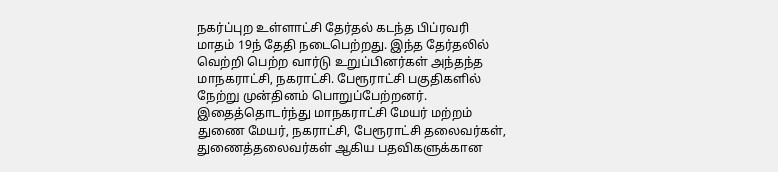நகர்ப்புற உள்ளாட்சி தேர்தல் கடந்த பிப்ரவரி மாதம் 19ந் தேதி நடைபெற்றது. இந்த தேர்தலில் வெற்றி பெற்ற வார்டு உறுப்பினர்கள் அந்தந்த மாநகராட்சி, நகராட்சி. பேரூராட்சி பகுதிகளில் நேற்று முன்தினம் பொறுப்பேற்றனர்.
இதைத்தொடர்ந்து மாநகராட்சி மேயர் மற்றம் துணை மேயர், நகராட்சி, பேரூராட்சி தலைவர்கள், துணைத்தலைவர்கள் ஆகிய பதவிகளுக்கான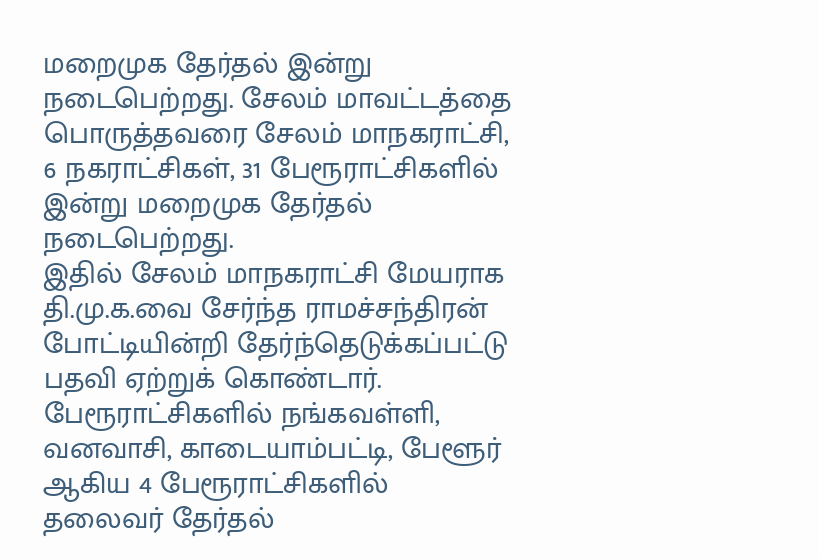மறைமுக தேர்தல் இன்று நடைபெற்றது. சேலம் மாவட்டத்தை பொருத்தவரை சேலம் மாநகராட்சி, 6 நகராட்சிகள், 31 பேரூராட்சிகளில் இன்று மறைமுக தேர்தல் நடைபெற்றது.
இதில் சேலம் மாநகராட்சி மேயராக தி.மு.க.வை சேர்ந்த ராமச்சந்திரன் போட்டியின்றி தேர்ந்தெடுக்கப்பட்டு பதவி ஏற்றுக் கொண்டார். பேரூராட்சிகளில் நங்கவள்ளி, வனவாசி, காடையாம்பட்டி, பேளூர் ஆகிய 4 பேரூராட்சிகளில் தலைவர் தேர்தல்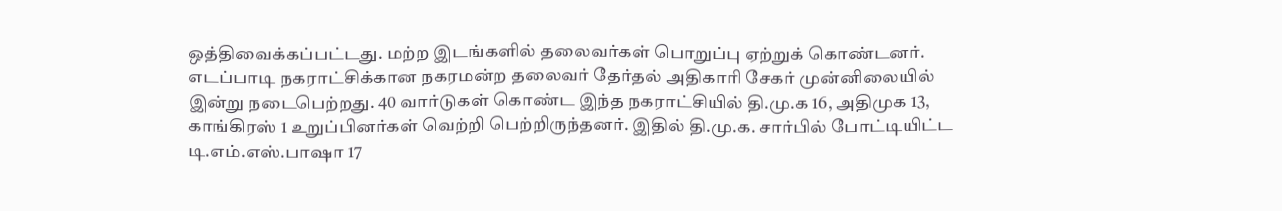ஒத்திவைக்கப்பட்டது. மற்ற இடங்களில் தலைவர்கள் பொறுப்பு ஏற்றுக் கொண்டனர்.
எடப்பாடி நகராட்சிக்கான நகரமன்ற தலைவர் தேர்தல் அதிகாரி சேகர் முன்னிலையில் இன்று நடைபெற்றது. 40 வார்டுகள் கொண்ட இந்த நகராட்சியில் தி.மு.க 16, அதிமுக 13, காங்கிரஸ் 1 உறுப்பினர்கள் வெற்றி பெற்றிருந்தனர். இதில் தி.மு.க. சார்பில் போட்டியிட்ட டி.எம்.எஸ்.பாஷா 17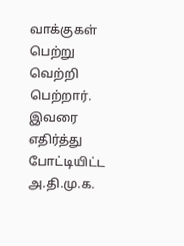வாக்குகள் பெற்று வெற்றி பெற்றார்.
இவரை எதிர்த்து போட்டியிட்ட அ.தி.மு.க.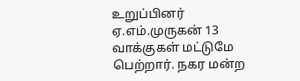உறுப்பினர் ஏ.எம்.முருகன் 13 வாக்குகள் மட்டுமே பெற்றார். நகர மன்ற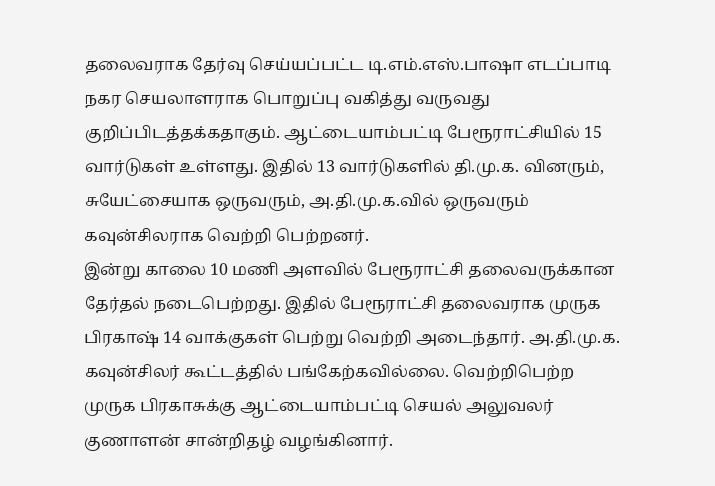தலைவராக தேர்வு செய்யப்பட்ட டி.எம்.எஸ்.பாஷா எடப்பாடி நகர செயலாளராக பொறுப்பு வகித்து வருவது குறிப்பிடத்தக்கதாகும். ஆட்டையாம்பட்டி பேரூராட்சியில் 15 வார்டுகள் உள்ளது. இதில் 13 வார்டுகளில் தி.மு.க. வினரும், சுயேட்சையாக ஒருவரும், அ.தி.மு.க.வில் ஒருவரும் கவுன்சிலராக வெற்றி பெற்றனர்.
இன்று காலை 10 மணி அளவில் பேரூராட்சி தலைவருக்கான தேர்தல் நடைபெற்றது. இதில் பேரூராட்சி தலைவராக முருக பிரகாஷ் 14 வாக்குகள் பெற்று வெற்றி அடைந்தார். அ.தி.மு.க. கவுன்சிலர் கூட்டத்தில் பங்கேற்கவில்லை. வெற்றிபெற்ற முருக பிரகாசுக்கு ஆட்டையாம்பட்டி செயல் அலுவலர் குணாளன் சான்றிதழ் வழங்கினார்.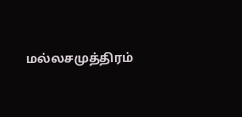மல்லசமுத்திரம்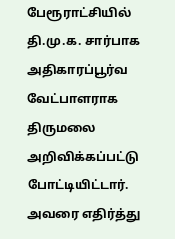பேரூராட்சியில் தி.மு.க. சார்பாக அதிகாரப்பூர்வ வேட்பாளராக திருமலை அறிவிக்கப்பட்டு போட்டியிட்டார். அவரை எதிர்த்து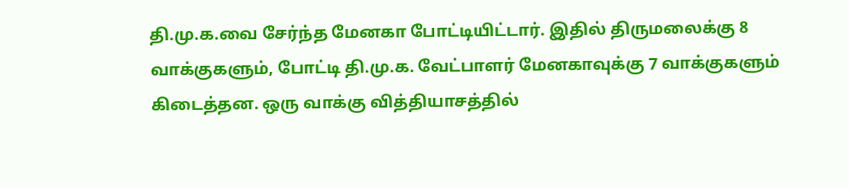தி.மு.க.வை சேர்ந்த மேனகா போட்டியிட்டார். இதில் திருமலைக்கு 8 வாக்குகளும், போட்டி தி.மு.க. வேட்பாளர் மேனகாவுக்கு 7 வாக்குகளும் கிடைத்தன. ஒரு வாக்கு வித்தியாசத்தில்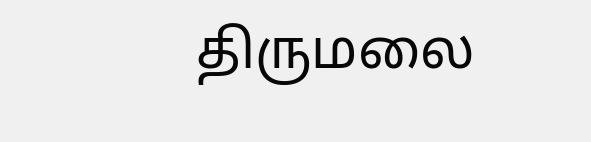திருமலை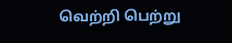வெற்றி பெற்று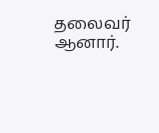தலைவர் ஆனார்.